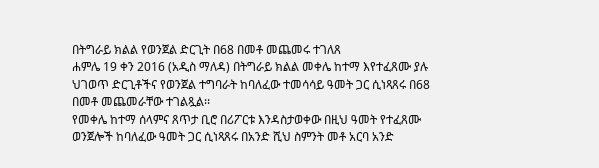በትግራይ ክልል የወንጀል ድርጊት በ68 በመቶ መጨመሩ ተገለጸ
ሐምሌ 19 ቀን 2016 (አዲስ ማለዳ) በትግራይ ክልል መቀሌ ከተማ እየተፈጸሙ ያሉ ህገወጥ ድርጊቶችና የወንጀል ተግባራት ከባለፈው ተመሳሳይ ዓመት ጋር ሲነጻጸሩ በ68 በመቶ መጨመራቸው ተገልጿል፡፡
የመቀሌ ከተማ ሰላምና ጸጥታ ቢሮ በሪፖርቱ እንዳስታወቀው በዚህ ዓመት የተፈጸሙ ወንጀሎች ከባለፈው ዓመት ጋር ሲነጻጸሩ በአንድ ሺህ ስምንት መቶ አርባ አንድ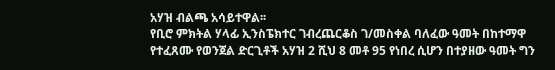አሃዝ ብልጫ አሳይተዋል፡፡
የቢሮ ምክትል ሃላፊ ኢንስፔክተር ገብረጨርቆስ ገ/መስቀል ባለፈው ዓመት በከተማዋ የተፈጸሙ የወንጀል ድርጊቶች አሃዝ 2 ሺህ 8 መቶ 95 የነበረ ሲሆን በተያዘው ዓመት ግን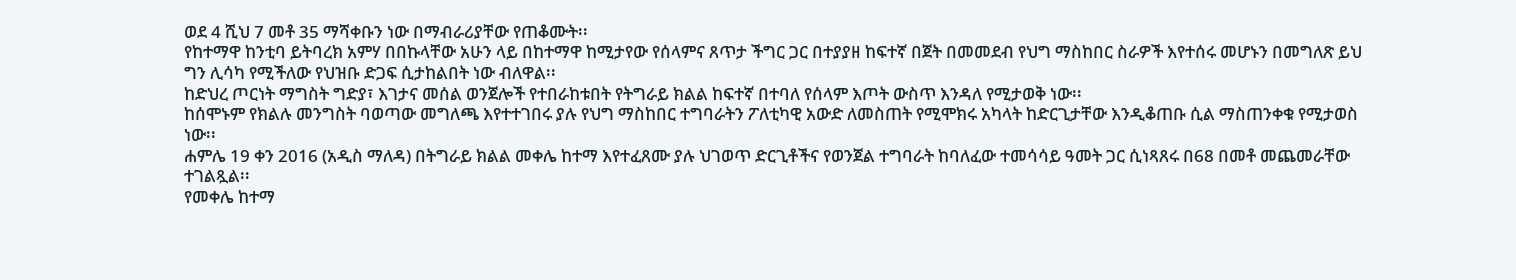ወደ 4 ሺህ 7 መቶ 35 ማሻቀቡን ነው በማብራሪያቸው የጠቆሙት፡፡
የከተማዋ ከንቲባ ይትባረክ አምሃ በበኩላቸው አሁን ላይ በከተማዋ ከሚታየው የሰላምና ጸጥታ ችግር ጋር በተያያዘ ከፍተኛ በጀት በመመደብ የህግ ማስከበር ስራዎች እየተሰሩ መሆኑን በመግለጽ ይህ ግን ሊሳካ የሚችለው የህዝቡ ድጋፍ ሲታከልበት ነው ብለዋል፡፡
ከድህረ ጦርነት ማግስት ግድያ፣ እገታና መሰል ወንጀሎች የተበራከቱበት የትግራይ ክልል ከፍተኛ በተባለ የሰላም እጦት ውስጥ እንዳለ የሚታወቅ ነው፡፡
ከሰሞኑም የክልሉ መንግስት ባወጣው መግለጫ እየተተገበሩ ያሉ የህግ ማስከበር ተግባራትን ፖለቲካዊ አውድ ለመስጠት የሚሞክሩ አካላት ከድርጊታቸው እንዲቆጠቡ ሲል ማስጠንቀቁ የሚታወስ ነው፡፡
ሐምሌ 19 ቀን 2016 (አዲስ ማለዳ) በትግራይ ክልል መቀሌ ከተማ እየተፈጸሙ ያሉ ህገወጥ ድርጊቶችና የወንጀል ተግባራት ከባለፈው ተመሳሳይ ዓመት ጋር ሲነጻጸሩ በ68 በመቶ መጨመራቸው ተገልጿል፡፡
የመቀሌ ከተማ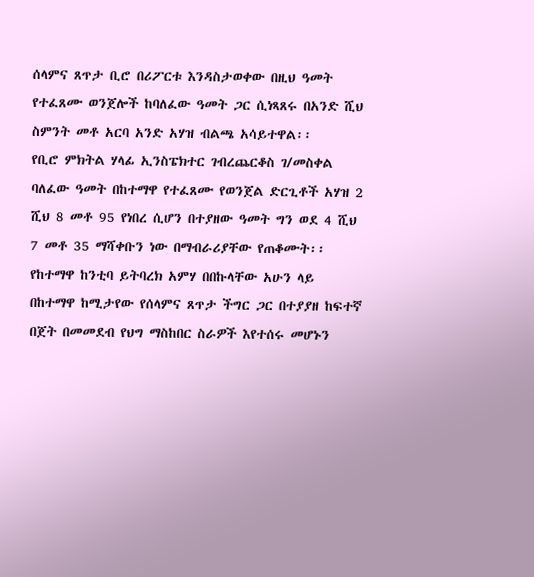ሰላምና ጸጥታ ቢሮ በሪፖርቱ እንዳስታወቀው በዚህ ዓመት የተፈጸሙ ወንጀሎች ከባለፈው ዓመት ጋር ሲነጻጸሩ በአንድ ሺህ ስምንት መቶ አርባ አንድ አሃዝ ብልጫ አሳይተዋል፡፡
የቢሮ ምክትል ሃላፊ ኢንስፔክተር ገብረጨርቆስ ገ/መስቀል ባለፈው ዓመት በከተማዋ የተፈጸሙ የወንጀል ድርጊቶች አሃዝ 2 ሺህ 8 መቶ 95 የነበረ ሲሆን በተያዘው ዓመት ግን ወደ 4 ሺህ 7 መቶ 35 ማሻቀቡን ነው በማብራሪያቸው የጠቆሙት፡፡
የከተማዋ ከንቲባ ይትባረክ አምሃ በበኩላቸው አሁን ላይ በከተማዋ ከሚታየው የሰላምና ጸጥታ ችግር ጋር በተያያዘ ከፍተኛ በጀት በመመደብ የህግ ማስከበር ስራዎች እየተሰሩ መሆኑን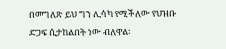በመግለጽ ይህ ግን ሊሳካ የሚችለው የህዝቡ ድጋፍ ሲታከልበት ነው ብለዋል፡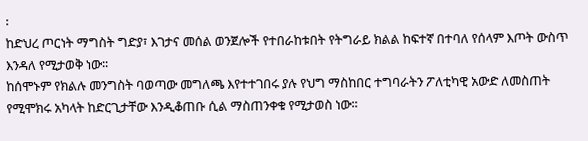፡
ከድህረ ጦርነት ማግስት ግድያ፣ እገታና መሰል ወንጀሎች የተበራከቱበት የትግራይ ክልል ከፍተኛ በተባለ የሰላም እጦት ውስጥ እንዳለ የሚታወቅ ነው፡፡
ከሰሞኑም የክልሉ መንግስት ባወጣው መግለጫ እየተተገበሩ ያሉ የህግ ማስከበር ተግባራትን ፖለቲካዊ አውድ ለመስጠት የሚሞክሩ አካላት ከድርጊታቸው እንዲቆጠቡ ሲል ማስጠንቀቁ የሚታወስ ነው፡፡